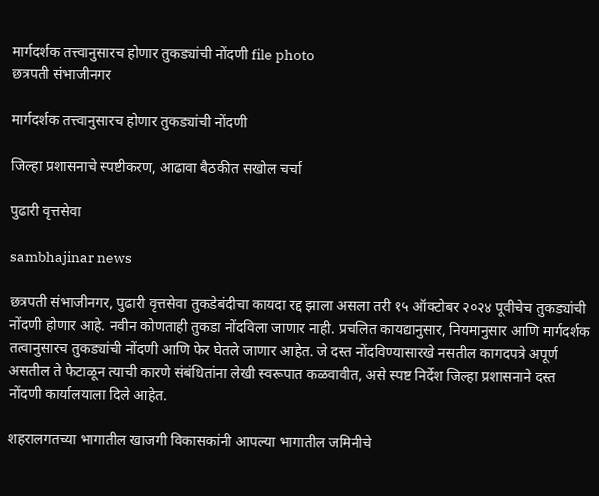मार्गदर्शक तत्त्वानुसारच होणार तुकड्यांची नोंदणी file photo
छत्रपती संभाजीनगर

मार्गदर्शक तत्त्वानुसारच होणार तुकड्यांची नोंदणी

जिल्हा प्रशासनाचे स्पष्टीकरण, आढावा बैठकीत सखोल चर्चा

पुढारी वृत्तसेवा

sambhajinar news

छत्रपती संभाजीनगर, पुढारी वृत्तसेवा तुकडेबंदीचा कायदा रद्द झाला असला तरी १५ ऑक्टोबर २०२४ पूवीचेच तुकड्यांची नोंदणी होणार आहे. नवीन कोणताही तुकडा नोंदविला जाणार नाही. प्रचलित कायद्यानुसार, नियमानुसार आणि मार्गदर्शक तत्वानुसारच तुकड्यांची नोंदणी आणि फेर घेतले जाणार आहेत. जे दस्त नोंदविण्यासारखे नसतील कागदपत्रे अपूर्ण असतील ते फेटाळून त्याची कारणे संबंधितांना लेखी स्वरूपात कळवावीत, असे स्पष्ट निर्देश जिल्हा प्रशासनाने दस्त नोंदणी कार्यालयाला दिले आहेत.

शहरालगतच्या भागातील खाजगी विकासकांनी आपल्या भागातील जमिनीचे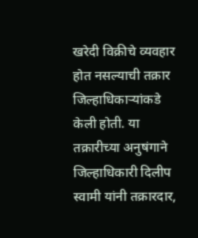खरेदी विक्रीचे व्यवहार होत नसल्याची तक्रार जिल्हाधिकाऱ्यांकडे केली होती. या तक्रारीच्या अनुषंगाने जिल्हाधिकारी दिलीप स्वामी यांनी तक्रारदार,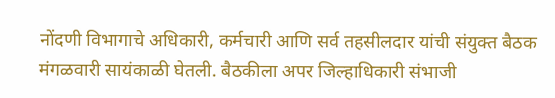नोंदणी विभागाचे अधिकारी, कर्मचारी आणि सर्व तहसीलदार यांची संयुक्त बैठक मंगळवारी सायंकाळी घेतली. बैठकीला अपर जिल्हाधिकारी संभाजी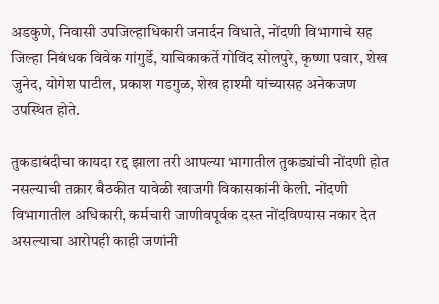अडकुणे, निवासी उपजिल्हाधिकारी जनार्दन विधाते, नोंदणी विभागाचे सह जिल्हा निबंधक विवेक गांगुर्डे, याचिकाकर्ते गोविंद सोलपुरे, कृष्णा पवार, शेख जुनेद, योगेश पाटील, प्रकाश गडगुळ, शेख हाश्मी यांच्यासह अनेकजण उपस्थित होते.

तुकडाबंदीचा कायदा रद्द झाला तरी आपल्या भागातील तुकड्यांची नोंदणी होत नसल्याची तक्रार बैठकीत यावेळी खाजगी विकासकांनी केली. नोंदणी विभागातील अधिकारी, कर्मचारी जाणीवपूर्वक दस्त नोंदविण्यास नकार देत असल्याचा आरोपही काही जणांनी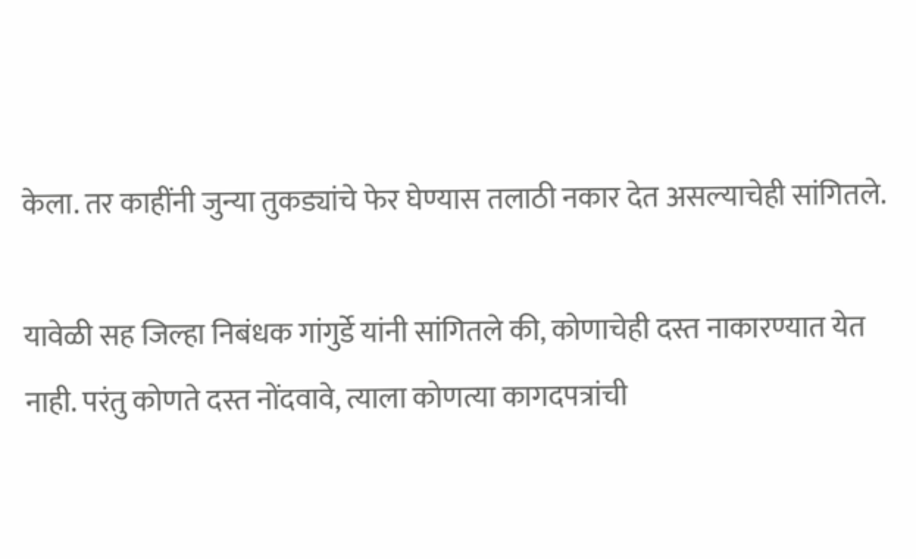केला. तर काहींनी जुन्या तुकड्यांचे फेर घेण्यास तलाठी नकार देत असल्याचेही सांगितले.

यावेळी सह जिल्हा निबंधक गांगुर्डे यांनी सांगितले की, कोणाचेही दस्त नाकारण्यात येत नाही. परंतु कोणते दस्त नोंदवावे, त्याला कोणत्या कागदपत्रांची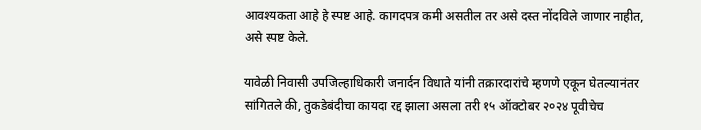आवश्यकता आहे हे स्पष्ट आहे. कागदपत्र कमी असतील तर असे दस्त नोंदविले जाणार नाहीत, असे स्पष्ट केले.

यावेळी निवासी उपजिल्हाधिकारी जनार्दन विधाते यांनी तक्रारदारांचे म्हणणे एकून घेतल्यानंतर सांगितले की, तुकडेबंदीचा कायदा रद्द झाला असला तरी १५ ऑक्टोबर २०२४ पूवीचेच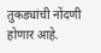तुकड्यांची नोंदणी होणार आहे.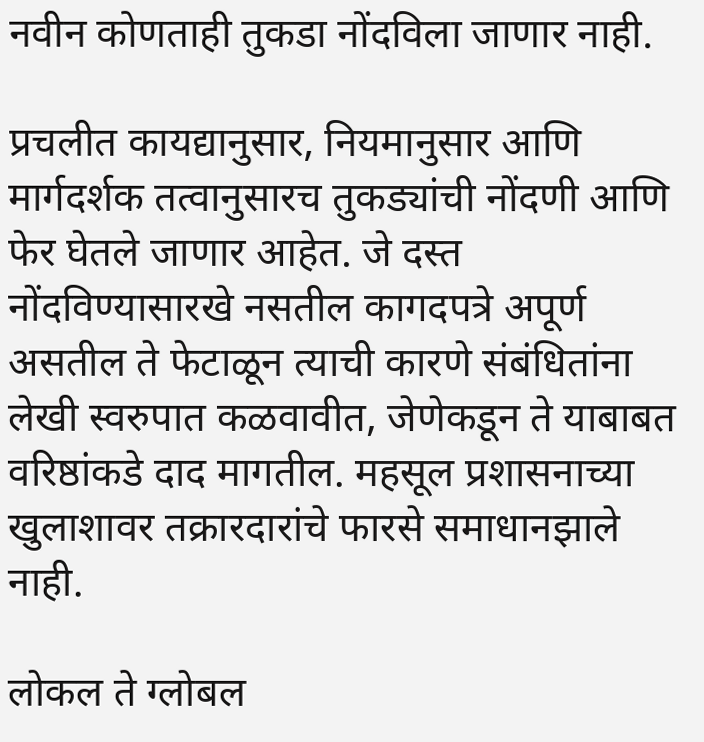नवीन कोणताही तुकडा नोंदविला जाणार नाही.

प्रचलीत कायद्यानुसार, नियमानुसार आणि मार्गदर्शक तत्वानुसारच तुकड्यांची नोंदणी आणि फेर घेतले जाणार आहेत. जे दस्त नोंदविण्यासारखे नसतील कागदपत्रे अपूर्ण असतील ते फेटाळून त्याची कारणे संबंधितांना लेखी स्वरुपात कळवावीत, जेणेकडून ते याबाबत वरिष्ठांकडे दाद मागतील. महसूल प्रशासनाच्या खुलाशावर तक्रारदारांचे फारसे समाधानझाले नाही.

लोकल ते ग्लोबल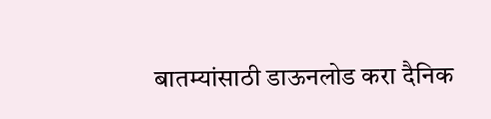बातम्यांसाठी डाऊनलोड करा दैनिक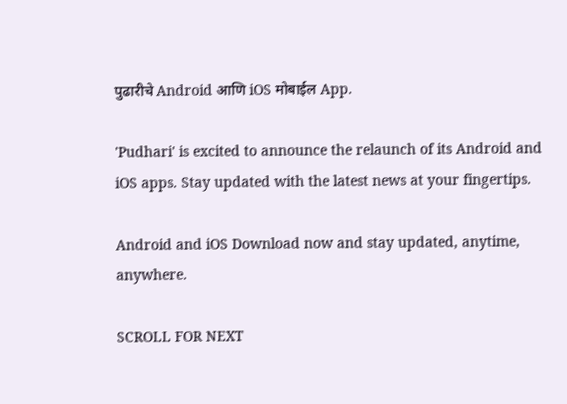पुढारीचे Android आणि iOS मोबाईल App.

'Pudhari' is excited to announce the relaunch of its Android and iOS apps. Stay updated with the latest news at your fingertips.

Android and iOS Download now and stay updated, anytime, anywhere.

SCROLL FOR NEXT